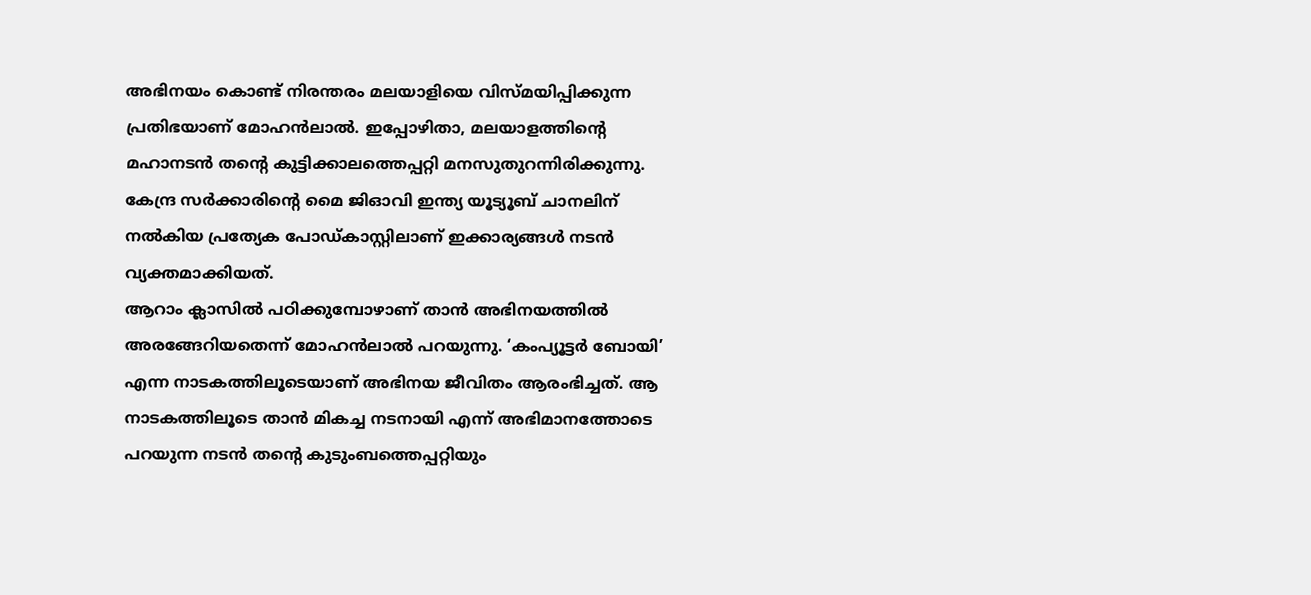അഭിനയം കൊണ്ട് നിരന്തരം മലയാളിയെ വിസ്മയിപ്പിക്കുന്ന പ്രതിഭയാണ് മോഹൻലാൽ. ഇപ്പോഴിതാ, മലയാളത്തിന്റെ മഹാനടൻ തന്റെ കുട്ടിക്കാലത്തെപ്പറ്റി മനസുതുറന്നിരിക്കുന്നു. കേന്ദ്ര സർക്കാരിന്റെ മൈ ജിഓവി ഇന്ത്യ യൂട്യൂബ് ചാനലിന് നൽകിയ പ്രത്യേക പോഡ്കാസ്റ്റിലാണ് ഇക്കാര്യങ്ങൾ നടൻ വ്യക്തമാക്കിയത്.
ആറാം ക്ലാസിൽ പഠിക്കുമ്പോഴാണ് താൻ അഭിനയത്തിൽ അരങ്ങേറിയതെന്ന് മോഹൻലാൽ പറയുന്നു. ‘കംപ്യൂട്ടർ ബോയി’ എന്ന നാടകത്തിലൂടെയാണ് അഭിനയ ജീവിതം ആരംഭിച്ചത്. ആ നാടകത്തിലൂടെ താൻ മികച്ച നടനായി എന്ന് അഭിമാനത്തോടെ പറയുന്ന നടൻ തന്റെ കുടുംബത്തെപ്പറ്റിയും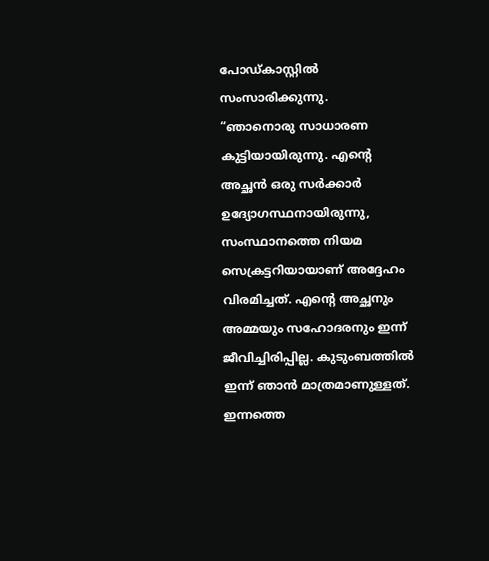പോഡ്കാസ്റ്റിൽ സംസാരിക്കുന്നു.
“ഞാനൊരു സാധാരണ കുട്ടിയായിരുന്നു. എന്റെ അച്ഛൻ ഒരു സർക്കാർ ഉദ്യോഗസ്ഥനായിരുന്നു, സംസ്ഥാനത്തെ നിയമ സെക്രട്ടറിയായാണ് അദ്ദേഹം വിരമിച്ചത്. എന്റെ അച്ഛനും അമ്മയും സഹോദരനും ഇന്ന് ജീവിച്ചിരിപ്പില്ല. കുടുംബത്തിൽ ഇന്ന് ഞാൻ മാത്രമാണുള്ളത്. ഇന്നത്തെ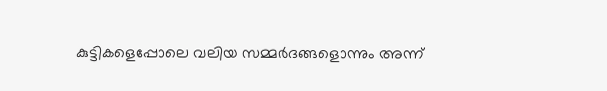കുട്ടികളെപ്പോലെ വലിയ സമ്മർദങ്ങളൊന്നും അന്ന്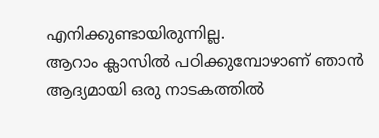എനിക്കുണ്ടായിരുന്നില്ല.
ആറാം ക്ലാസിൽ പഠിക്കുമ്പോഴാണ് ഞാൻ ആദ്യമായി ഒരു നാടകത്തിൽ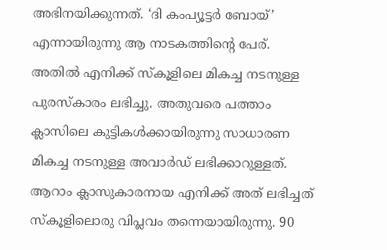അഭിനയിക്കുന്നത്. ‘ദി കംപ്യൂട്ടർ ബോയ്’ എന്നായിരുന്നു ആ നാടകത്തിന്റെ പേര്. അതിൽ എനിക്ക് സ്കൂളിലെ മികച്ച നടനുള്ള പുരസ്കാരം ലഭിച്ചു. അതുവരെ പത്താം ക്ലാസിലെ കുട്ടികൾക്കായിരുന്നു സാധാരണ മികച്ച നടനുള്ള അവാർഡ് ലഭിക്കാറുള്ളത്. ആറാം ക്ലാസുകാരനായ എനിക്ക് അത് ലഭിച്ചത് സ്കൂളിലൊരു വിപ്ലവം തന്നെയായിരുന്നു. 90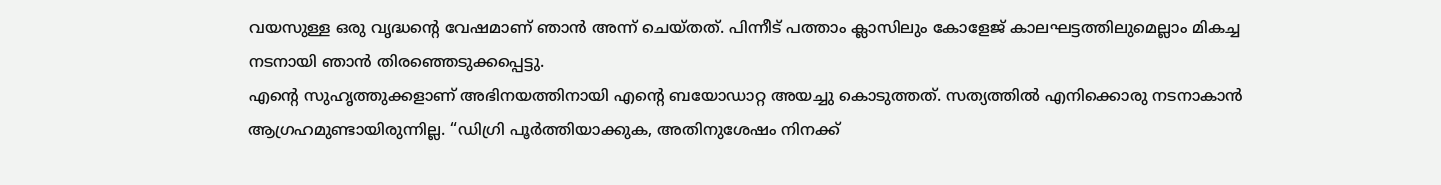വയസുള്ള ഒരു വൃദ്ധന്റെ വേഷമാണ് ഞാൻ അന്ന് ചെയ്തത്. പിന്നീട് പത്താം ക്ലാസിലും കോളേജ് കാലഘട്ടത്തിലുമെല്ലാം മികച്ച നടനായി ഞാൻ തിരഞ്ഞെടുക്കപ്പെട്ടു.
എന്റെ സുഹൃത്തുക്കളാണ് അഭിനയത്തിനായി എന്റെ ബയോഡാറ്റ അയച്ചു കൊടുത്തത്. സത്യത്തിൽ എനിക്കൊരു നടനാകാൻ ആഗ്രഹമുണ്ടായിരുന്നില്ല. “ഡിഗ്രി പൂർത്തിയാക്കുക, അതിനുശേഷം നിനക്ക്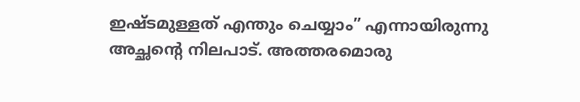ഇഷ്ടമുള്ളത് എന്തും ചെയ്യാം” എന്നായിരുന്നു അച്ഛന്റെ നിലപാട്. അത്തരമൊരു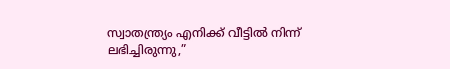സ്വാതന്ത്ര്യം എനിക്ക് വീട്ടിൽ നിന്ന് ലഭിച്ചിരുന്നു,”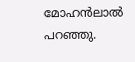മോഹൻലാൽ പറഞ്ഞു.